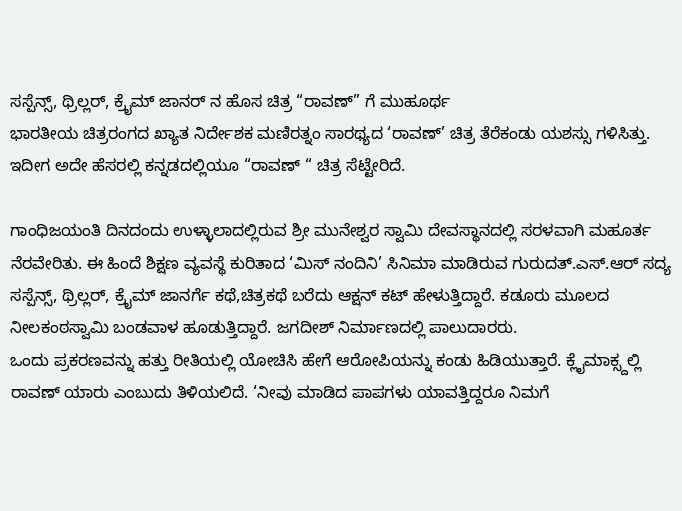ಸಸ್ಪೆನ್ಸ್, ಥ್ರಿಲ್ಲರ್, ಕ್ರೈಮ್ ಜಾನರ್ ನ ಹೊಸ ಚಿತ್ರ “ರಾವಣ್” ಗೆ ಮುಹೂರ್ಥ
ಭಾರತೀಯ ಚಿತ್ರರಂಗದ ಖ್ಯಾತ ನಿರ್ದೇಶಕ ಮಣಿರತ್ನಂ ಸಾರಥ್ಯದ ‘ರಾವಣ್’ ಚಿತ್ರ ತೆರೆಕಂಡು ಯಶಸ್ಸು ಗಳಿಸಿತ್ತು. ಇದೀಗ ಅದೇ ಹೆಸರಲ್ಲಿ ಕನ್ನಡದಲ್ಲಿಯೂ “ರಾವಣ್ “ ಚಿತ್ರ ಸೆಟ್ಟೇರಿದೆ.

ಗಾಂಧಿಜಯಂತಿ ದಿನದಂದು ಉಳ್ಳಾಲಾದಲ್ಲಿರುವ ಶ್ರೀ ಮುನೇಶ್ವರ ಸ್ವಾಮಿ ದೇವಸ್ಥಾನದಲ್ಲಿ ಸರಳವಾಗಿ ಮಹೂರ್ತ ನೆರವೇರಿತು. ಈ ಹಿಂದೆ ಶಿಕ್ಷಣ ವ್ಯವಸ್ಥೆ ಕುರಿತಾದ ‘ಮಿಸ್ ನಂದಿನಿ’ ಸಿನಿಮಾ ಮಾಡಿರುವ ಗುರುದತ್.ಎಸ್.ಆರ್ ಸದ್ಯ ಸಸ್ಪೆನ್ಸ್, ಥ್ರಿಲ್ಲರ್, ಕ್ರೈಮ್ ಜಾನರ್ಗೆ ಕಥೆ,ಚಿತ್ರಕಥೆ ಬರೆದು ಆಕ್ಷನ್ ಕಟ್ ಹೇಳುತ್ತಿದ್ದಾರೆ. ಕಡೂರು ಮೂಲದ ನೀಲಕಂಠಸ್ವಾಮಿ ಬಂಡವಾಳ ಹೂಡುತ್ತಿದ್ದಾರೆ. ಜಗದೀಶ್ ನಿರ್ಮಾಣದಲ್ಲಿ ಪಾಲುದಾರರು.
ಒಂದು ಪ್ರಕರಣವನ್ನು ಹತ್ತು ರೀತಿಯಲ್ಲಿ ಯೋಚಿಸಿ ಹೇಗೆ ಆರೋಪಿಯನ್ನು ಕಂಡು ಹಿಡಿಯುತ್ತಾರೆ. ಕ್ಲೈಮಾಕ್ಸ್ದಲ್ಲಿ ರಾವಣ್ ಯಾರು ಎಂಬುದು ತಿಳಿಯಲಿದೆ. ‘ನೀವು ಮಾಡಿದ ಪಾಪಗಳು ಯಾವತ್ತಿದ್ದರೂ ನಿಮಗೆ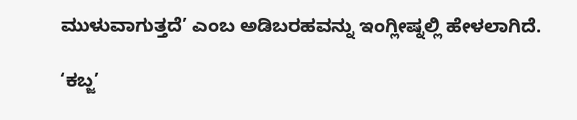ಮುಳುವಾಗುತ್ತದೆ’ ಎಂಬ ಅಡಿಬರಹವನ್ನು ಇಂಗ್ಲೀಷ್ನಲ್ಲಿ ಹೇಳಲಾಗಿದೆ.

‘ಕಬ್ಜ’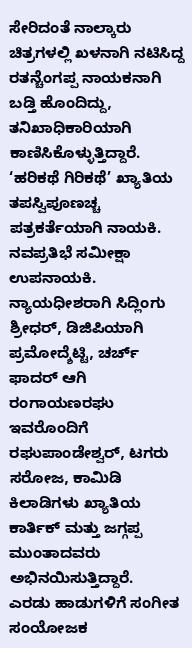ಸೇರಿದಂತೆ ನಾಲ್ಕಾರು ಚಿತ್ರಗಳಲ್ಲಿ ಖಳನಾಗಿ ನಟಿಸಿದ್ದ ರತನ್ಚೆಂಗಪ್ಪ ನಾಯಕನಾಗಿ ಬಡ್ತಿ ಹೊಂದಿದ್ದು, ತನಿಖಾಧಿಕಾರಿಯಾಗಿ ಕಾಣಿಸಿಕೊಳ್ಳುತ್ತಿದ್ದಾರೆ. ‘ಹರಿಕಥೆ ಗಿರಿಕಥೆ’ ಖ್ಯಾತಿಯ ತಪಸ್ವಿಪೂಣಚ್ಚ ಪತ್ರಕರ್ತೆಯಾಗಿ ನಾಯಕಿ. ನವಪ್ರತಿಭೆ ಸಮೀಕ್ಷಾ ಉಪನಾಯಕಿ. ನ್ಯಾಯಧೀಶರಾಗಿ ಸಿದ್ಲಿಂಗು ಶ್ರೀಧರ್, ಡಿಜಿಪಿಯಾಗಿ ಪ್ರಮೋದ್ಶೆಟ್ಟಿ, ಚರ್ಚ್ ಫಾದರ್ ಆಗಿ ರಂಗಾಯಣರಘು ಇವರೊಂದಿಗೆ ರಘುಪಾಂಡೇಶ್ವರ್, ಟಗರು ಸರೋಜ, ಕಾಮಿಡಿ ಕಿಲಾಡಿಗಳು ಖ್ಯಾತಿಯ ಕಾರ್ತಿಕ್ ಮತ್ತು ಜಗ್ಗಪ್ಪ ಮುಂತಾದವರು ಅಭಿನಯಿಸುತ್ತಿದ್ದಾರೆ.
ಎರಡು ಹಾಡುಗಳಿಗೆ ಸಂಗೀತ ಸಂಯೋಜಕ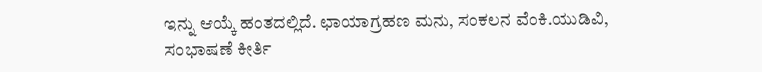ಇನ್ನು ಆಯ್ಕೆ ಹಂತದಲ್ಲಿದೆ. ಛಾಯಾಗ್ರಹಣ ಮನು, ಸಂಕಲನ ವೆಂಕಿ.ಯುಡಿವಿ, ಸಂಭಾಷಣೆ ಕೀರ್ತಿ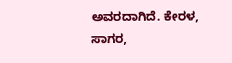ಅವರದಾಗಿದೆ. ಕೇರಳ, ಸಾಗರ,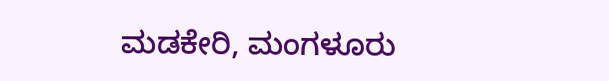ಮಡಕೇರಿ, ಮಂಗಳೂರು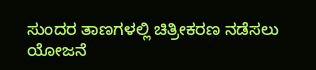ಸುಂದರ ತಾಣಗಳಲ್ಲಿ ಚಿತ್ರೀಕರಣ ನಡೆಸಲು ಯೋಜನೆ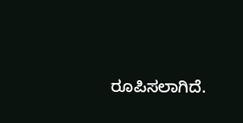ರೂಪಿಸಲಾಗಿದೆ.